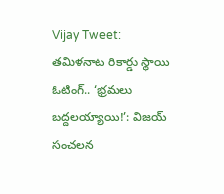Vijay Tweet: తమిళనాట రికార్డు స్థాయి ఓటింగ్.. ‘భ్రమలు బద్దలయ్యాయి!’: విజయ్ సంచలన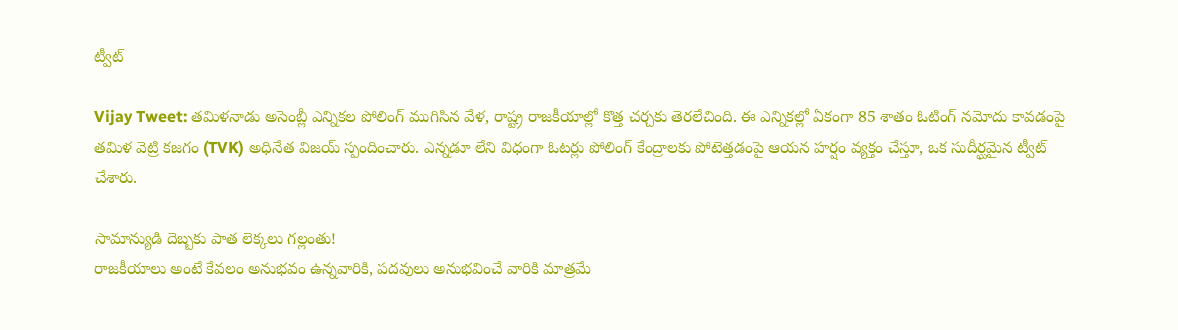ట్వీట్

Vijay Tweet: తమిళనాడు అసెంబ్లీ ఎన్నికల పోలింగ్ ముగిసిన వేళ, రాష్ట్ర రాజకీయాల్లో కొత్త చర్చకు తెరలేచింది. ఈ ఎన్నికల్లో ఏకంగా 85 శాతం ఓటింగ్ నమోదు కావడంపై తమిళ వెట్రి కజగం (TVK) అధినేత విజయ్ స్పందించారు. ఎన్నడూ లేని విధంగా ఓటర్లు పోలింగ్ కేంద్రాలకు పోటెత్తడంపై ఆయన హర్షం వ్యక్తం చేస్తూ, ఒక సుదీర్ఘమైన ట్వీట్ చేశారు.

సామాన్యుడి దెబ్బకు పాత లెక్కలు గల్లంతు!
రాజకీయాలు అంటే కేవలం అనుభవం ఉన్నవారికి, పదవులు అనుభవించే వారికి మాత్రమే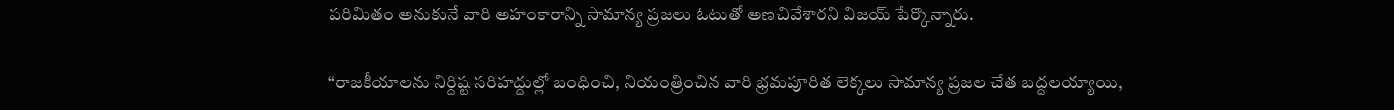పరిమితం అనుకునే వారి అహంకారాన్ని సామాన్య ప్రజలు ఓటుతో అణచివేశారని విజయ్ పేర్కొన్నారు.

“రాజకీయాలను నిర్దిష్ట సరిహద్దుల్లో బంధించి, నియంత్రించిన వారి భ్రమపూరిత లెక్కలు సామాన్య ప్రజల చేత బద్దలయ్యాయి,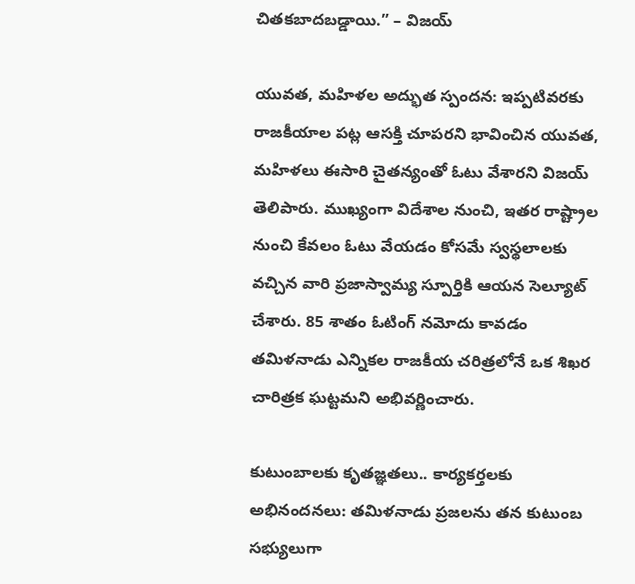చితకబాదబడ్డాయి.” – విజయ్

యువత, మహిళల అద్భుత స్పందన: ఇప్పటివరకు రాజకీయాల పట్ల ఆసక్తి చూపరని భావించిన యువత, మహిళలు ఈసారి చైతన్యంతో ఓటు వేశారని విజయ్ తెలిపారు. ముఖ్యంగా విదేశాల నుంచి, ఇతర రాష్ట్రాల నుంచి కేవలం ఓటు వేయడం కోసమే స్వస్థలాలకు వచ్చిన వారి ప్రజాస్వామ్య స్పూర్తికి ఆయన సెల్యూట్ చేశారు. 85 శాతం ఓటింగ్ నమోదు కావడం తమిళనాడు ఎన్నికల రాజకీయ చరిత్రలోనే ఒక శిఖర చారిత్రక ఘట్టమని అభివర్ణించారు.

కుటుంబాలకు కృతజ్ఞతలు.. కార్యకర్తలకు అభినందనలు: తమిళనాడు ప్రజలను తన కుటుంబ సభ్యులుగా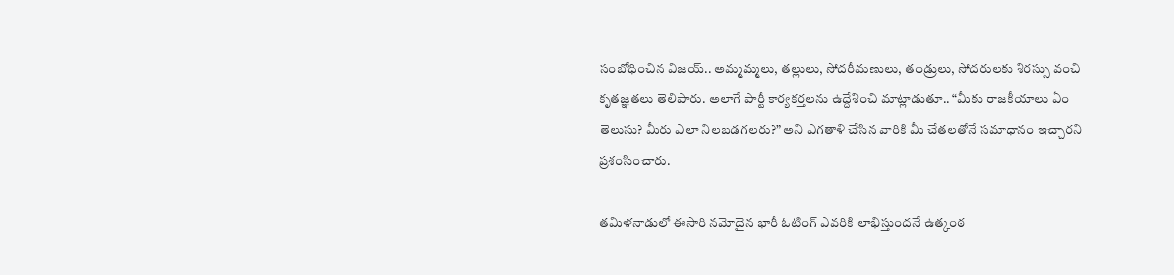సంబోధించిన విజయ్.. అమ్మమ్మలు, తల్లులు, సోదరీమణులు, తండ్రులు, సోదరులకు శిరస్సు వంచి కృతజ్ఞతలు తెలిపారు. అలాగే పార్టీ కార్యకర్తలను ఉద్దేశించి మాట్లాడుతూ.. “మీకు రాజకీయాలు ఏం తెలుసు? మీరు ఎలా నిలబడగలరు?” అని ఎగతాళి చేసిన వారికి మీ చేతలతోనే సమాధానం ఇచ్చారని ప్రశంసించారు.

తమిళనాడులో ఈసారి నమోదైన భారీ ఓటింగ్ ఎవరికి లాభిస్తుందనే ఉత్కంఠ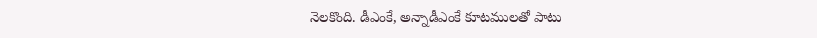నెలకొంది. డీఎంకే, అన్నాడీఎంకే కూటములతో పాటు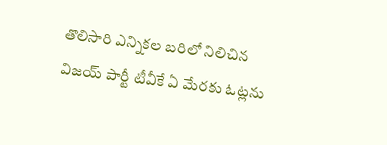తొలిసారి ఎన్నికల బరిలో నిలిచిన విజయ్ పార్టీ టీవీకే ఏ మేరకు ఓట్లను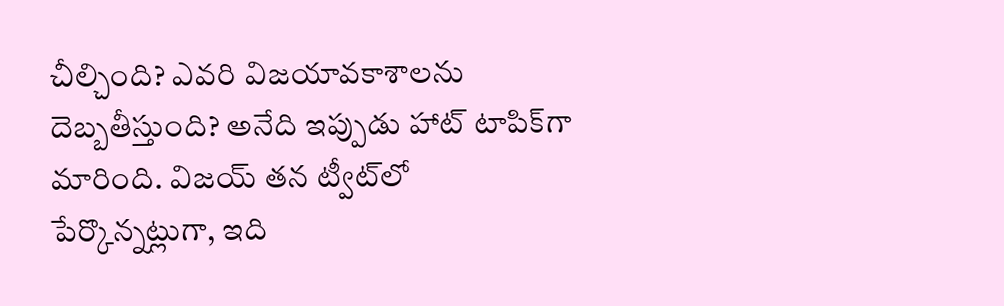చీల్చింది? ఎవరి విజయావకాశాలను దెబ్బతీస్తుంది? అనేది ఇప్పుడు హాట్ టాపిక్‌గా మారింది. విజయ్ తన ట్వీట్‌లో పేర్కొన్నట్లుగా, ఇది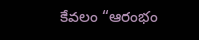కేవలం “ఆరంభం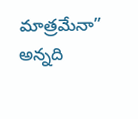మాత్రమేనా” అన్నది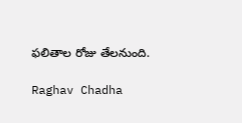ఫలితాల రోజు తేలనుంది.

Raghav Chadha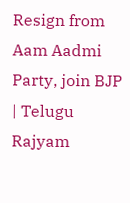Resign from Aam Aadmi Party, join BJP | Telugu Rajyam